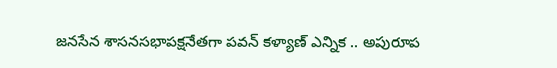జనసేన శాసనసభాపక్షనేతగా పవన్ కళ్యాణ్ ఎన్నిక .. అపురూప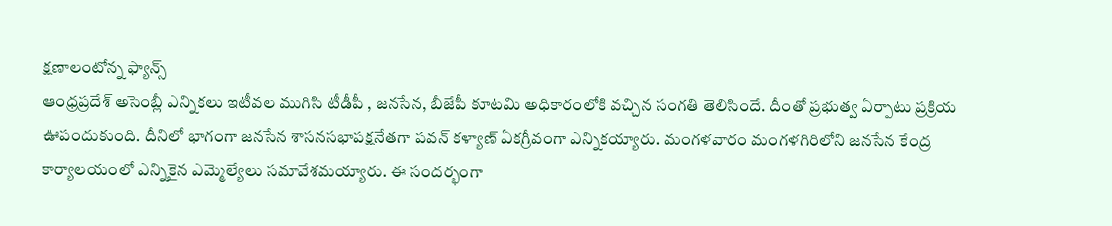క్షణాలంటోన్న ఫ్యాన్స్
ఆంధ్రప్రదేశ్ అసెంబ్లీ ఎన్నికలు ఇటీవల ముగిసి టీడీపీ , జనసేన, బీజేపీ కూటమి అధికారంలోకి వచ్చిన సంగతి తెలిసిందే. దీంతో ప్రభుత్వ ఏర్పాటు ప్రక్రియ ఊపందుకుంది. దీనిలో భాగంగా జనసేన శాసనసభాపక్షనేతగా పవన్ కళ్యాణ్ ఏకగ్రీవంగా ఎన్నికయ్యారు. మంగళవారం మంగళగిరిలోని జనసేన కేంద్ర కార్యాలయంలో ఎన్నికైన ఎమ్మెల్యేలు సమావేశమయ్యారు. ఈ సందర్భంగా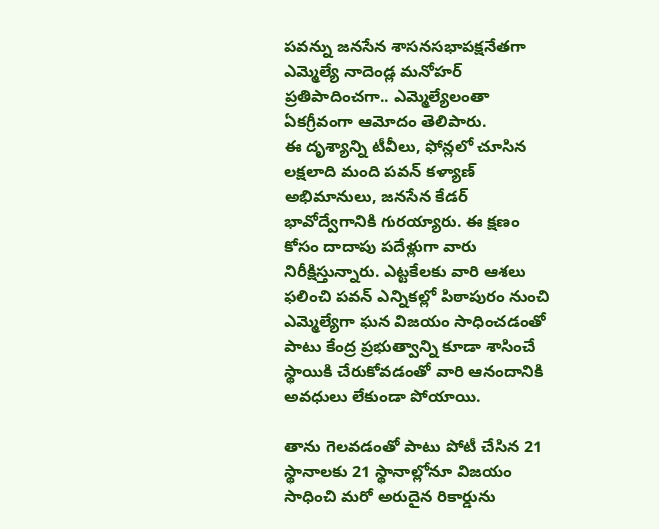పవన్ను జనసేన శాసనసభాపక్షనేతగా ఎమ్మెల్యే నాదెండ్ల మనోహర్ ప్రతిపాదించగా.. ఎమ్మెల్యేలంతా ఏకగ్రీవంగా ఆమోదం తెలిపారు.
ఈ దృశ్యాన్ని టీవీలు, ఫోన్లలో చూసిన లక్షలాది మంది పవన్ కళ్యాణ్ అభిమానులు, జనసేన కేడర్ భావోద్వేగానికి గురయ్యారు. ఈ క్షణం కోసం దాదాపు పదేళ్లుగా వారు నిరీక్షిస్తున్నారు. ఎట్టకేలకు వారి ఆశలు ఫలించి పవన్ ఎన్నికల్లో పిఠాపురం నుంచి ఎమ్మెల్యేగా ఘన విజయం సాధించడంతో పాటు కేంద్ర ప్రభుత్వాన్ని కూడా శాసించే స్థాయికి చేరుకోవడంతో వారి ఆనందానికి అవధులు లేకుండా పోయాయి.

తాను గెలవడంతో పాటు పోటీ చేసిన 21 స్థానాలకు 21 స్థానాల్లోనూ విజయం సాధించి మరో అరుదైన రికార్డును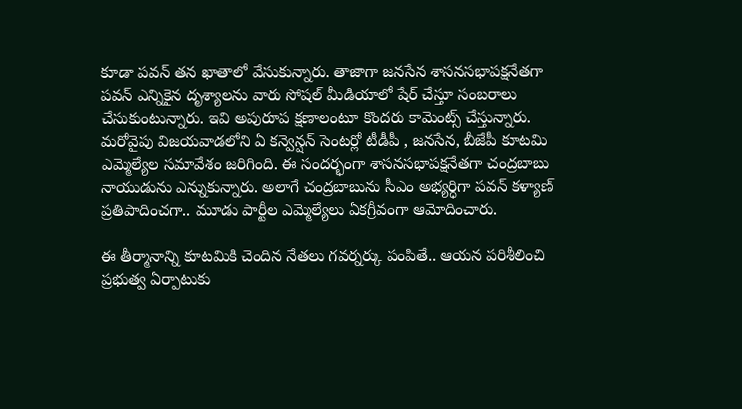కూడా పవన్ తన ఖాతాలో వేసుకున్నారు. తాజాగా జనసేన శాసనసభాపక్షనేతగా పవన్ ఎన్నికైన దృశ్యాలను వారు సోషల్ మీడియాలో షేర్ చేస్తూ సంబరాలు చేసుకుంటున్నారు. ఇవి అపురూప క్షణాలంటూ కొందరు కామెంట్స్ చేస్తున్నారు.
మరోవైపు విజయవాడలోని ఏ కన్వెన్షన్ సెంటర్లో టీడీపీ , జనసేన, బీజేపీ కూటమి ఎమ్మెల్యేల సమావేశం జరిగింది. ఈ సందర్భంగా శాసనసభాపక్షనేతగా చంద్రబాబు నాయుడును ఎన్నుకున్నారు. అలాగే చంద్రబాబును సీఎం అభ్యర్ధిగా పవన్ కళ్యాణ్ ప్రతిపాదించగా.. మూడు పార్టీల ఎమ్మెల్యేలు ఏకగ్రీవంగా ఆమోదించారు.

ఈ తీర్మానాన్ని కూటమికి చెందిన నేతలు గవర్నర్కు పంపితే.. ఆయన పరిశీలించి ప్రభుత్వ ఏర్పాటుకు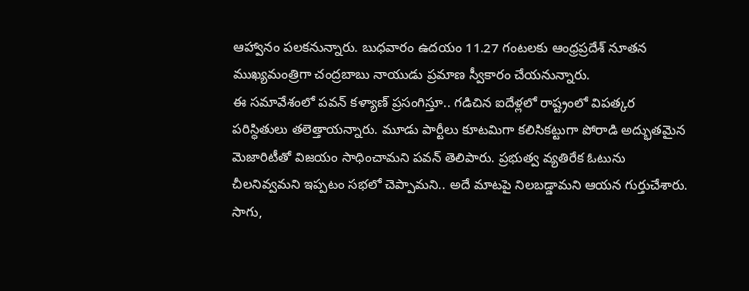ఆహ్వానం పలకనున్నారు. బుధవారం ఉదయం 11.27 గంటలకు ఆంధ్రప్రదేశ్ నూతన ముఖ్యమంత్రిగా చంద్రబాబు నాయుడు ప్రమాణ స్వీకారం చేయనున్నారు.
ఈ సమావేశంలో పవన్ కళ్యాణ్ ప్రసంగిస్తూ.. గడిచిన ఐదేళ్లలో రాష్ట్రంలో విపత్కర పరిస్ధితులు తలెత్తాయన్నారు. మూడు పార్టీలు కూటమిగా కలిసికట్టుగా పోరాడి అద్భుతమైన మెజారిటీతో విజయం సాధించామని పవన్ తెలిపారు. ప్రభుత్వ వ్యతిరేక ఓటును చీలనివ్వమని ఇప్పటం సభలో చెప్పామని.. అదే మాటపై నిలబడ్డామని ఆయన గుర్తుచేశారు.
సాగు,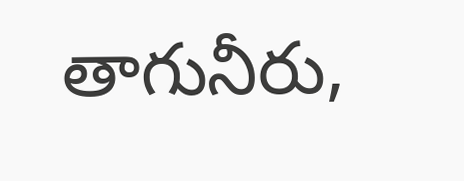తాగునీరు,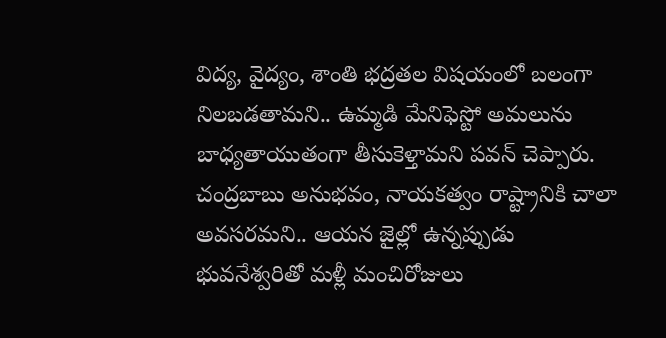విద్య, వైద్యం, శాంతి భద్రతల విషయంలో బలంగా నిలబడతామని.. ఉమ్మడి మేనిఫెస్టో అమలును బాధ్యతాయుతంగా తీసుకెళ్తామని పవన్ చెప్పారు. చంద్రబాబు అనుభవం, నాయకత్వం రాష్ట్రానికి చాలా అవసరమని.. ఆయన జైల్లో ఉన్నప్పుడు భువనేశ్వరితో మళ్లీ మంచిరోజులు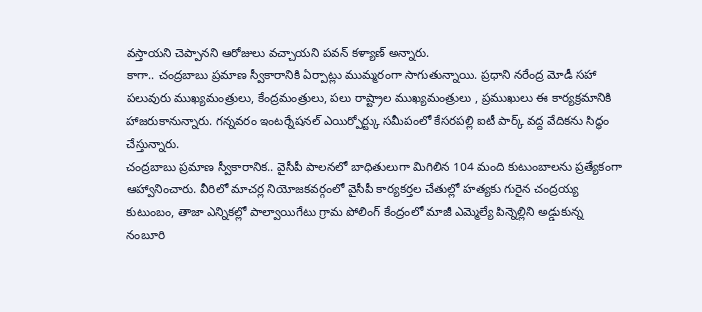వస్తాయని చెప్పానని ఆరోజులు వచ్చాయని పవన్ కళ్యాణ్ అన్నారు.
కాగా.. చంద్రబాబు ప్రమాణ స్వీకారానికి ఏర్పాట్లు ముమ్మరంగా సాగుతున్నాయి. ప్రధాని నరేంద్ర మోడీ సహా పలువురు ముఖ్యమంత్రులు, కేంద్రమంత్రులు, పలు రాష్ట్రాల ముఖ్యమంత్రులు , ప్రముఖులు ఈ కార్యక్రమానికి హాజరుకానున్నారు. గన్నవరం ఇంటర్నేషనల్ ఎయిర్పోర్ట్కు సమీపంలో కేసరపల్లి ఐటీ పార్క్ వద్ద వేదికను సిద్ధం చేస్తున్నారు.
చంద్రబాబు ప్రమాణ స్వీకారానిక.. వైసీపీ పాలనలో బాధితులుగా మిగిలిన 104 మంది కుటుంబాలను ప్రత్యేకంగా ఆహ్వానించారు. వీరిలో మాచర్ల నియోజకవర్గంలో వైసీపీ కార్యకర్తల చేతుల్లో హత్యకు గురైన చంద్రయ్య కుటుంబం, తాజా ఎన్నికల్లో పాల్వాయిగేటు గ్రామ పోలింగ్ కేంద్రంలో మాజీ ఎమ్మెల్యే పిన్నెల్లిని అడ్డుకున్న నంబూరి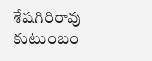శేషగిరిరావు కుటుంబం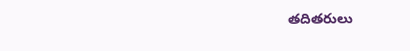తదితరులు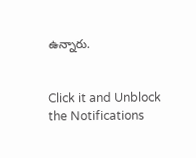ఉన్నారు.


Click it and Unblock the Notifications